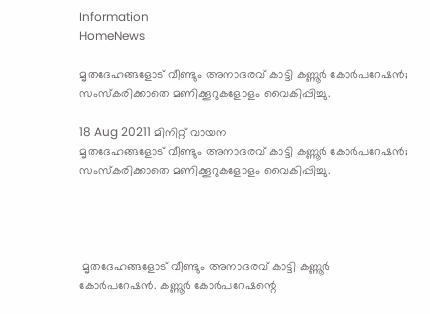Information
HomeNews

മൃതദേഹങ്ങളോട് വീണ്ടും അനാദരവ് കാട്ടി കണ്ണൂര്‍ കോര്‍പറേഷന്‍; സംസ്കരിക്കാതെ മണിക്കൂറുകളോളം വൈകിപ്പിച്ചു.

18 Aug 20211 മിനിറ്റ് വായന
മൃതദേഹങ്ങളോട് വീണ്ടും അനാദരവ് കാട്ടി കണ്ണൂര്‍ കോര്‍പറേഷന്‍; സംസ്കരിക്കാതെ മണിക്കൂറുകളോളം വൈകിപ്പിച്ചു.




 മൃതദേഹങ്ങളോട് വീണ്ടും അനാദരവ് കാട്ടി കണ്ണൂര്‍ കോര്‍പറേഷന്‍. കണ്ണൂര്‍ കോര്‍പറേഷന്റെ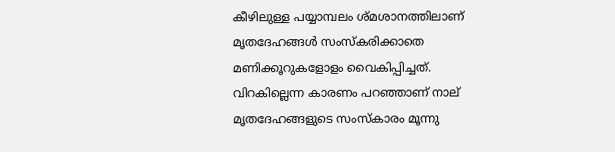കീഴിലുള്ള പയ്യാമ്പലം ശ്മശാനത്തിലാണ് മൃതദേഹങ്ങള്‍ സംസ്കരിക്കാതെ മണിക്കൂറുകളോളം വൈകിപ്പിച്ചത്. വിറകില്ലെന്ന കാരണം പറഞ്ഞാണ് നാല് മൃതദേഹങ്ങളുടെ സംസ്കാരം മൂന്നു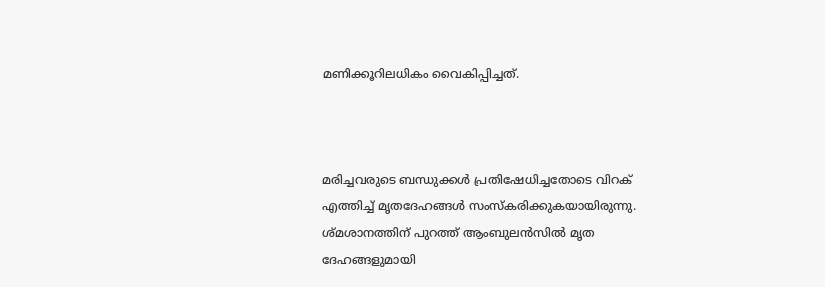മണിക്കൂറിലധികം വൈകിപ്പിച്ചത്.



മരിച്ചവരുടെ ബന്ധുക്കള്‍ പ്രതിഷേധിച്ചതോടെ വിറക് എത്തിച്ച്‌ മൃതദേഹങ്ങള്‍ സംസ്കരിക്കുകയായിരുന്നു. ശ്മശാനത്തിന് പുറത്ത് ആംബുലന്‍സില്‍ മൃത ദേഹങ്ങളുമായി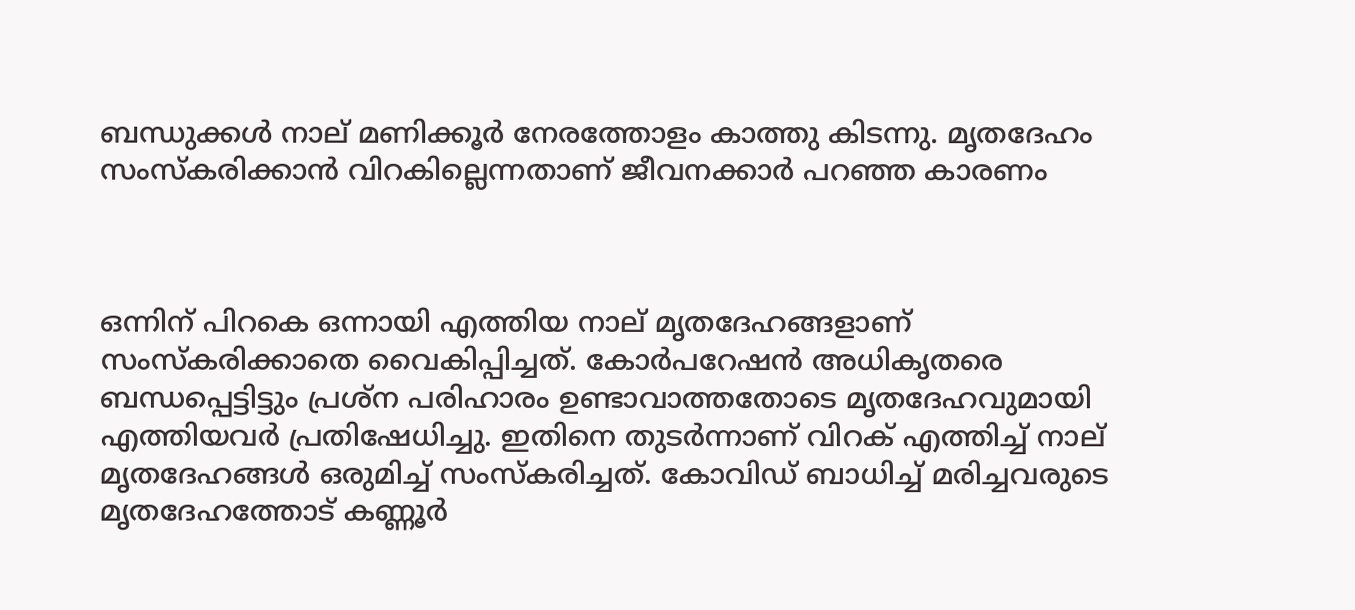ബന്ധുക്കള്‍ നാല് മണിക്കൂര്‍ നേരത്തോളം കാത്തു കിടന്നു. മൃതദേഹം സംസ്കരിക്കാന്‍ വിറകില്ലെന്നതാണ് ജീവനക്കാര്‍ പറഞ്ഞ കാരണം



ഒന്നിന് പിറകെ ഒന്നായി എത്തിയ നാല് മൃതദേഹങ്ങളാണ് സംസ്കരിക്കാതെ വൈകിപ്പിച്ചത്. കോര്‍പറേഷന്‍ അധികൃതരെ ബന്ധപ്പെട്ടിട്ടും പ്രശ്ന പരിഹാരം ഉണ്ടാവാത്തതോടെ മൃതദേഹവുമായി എത്തിയവര്‍ പ്രതിഷേധിച്ചു. ഇതിനെ തുടര്‍ന്നാണ് വിറക് എത്തിച്ച്‌ നാല് മൃതദേഹങ്ങള്‍ ഒരുമിച്ച്‌ സംസ്കരിച്ചത്. കോവിഡ് ബാധിച്ച്‌ മരിച്ചവരുടെ മൃതദേഹത്തോട് കണ്ണൂര്‍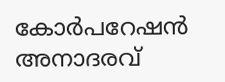കോര്‍പറേഷന്‍ അനാദരവ്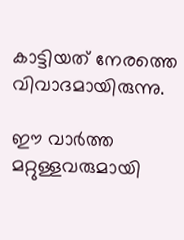കാട്ടിയത് നേരത്തെ വിവാദമായിരുന്നു.

ഈ വാർത്ത മറ്റുള്ളവരുമായി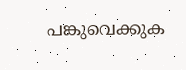പങ്കുവെക്കുക